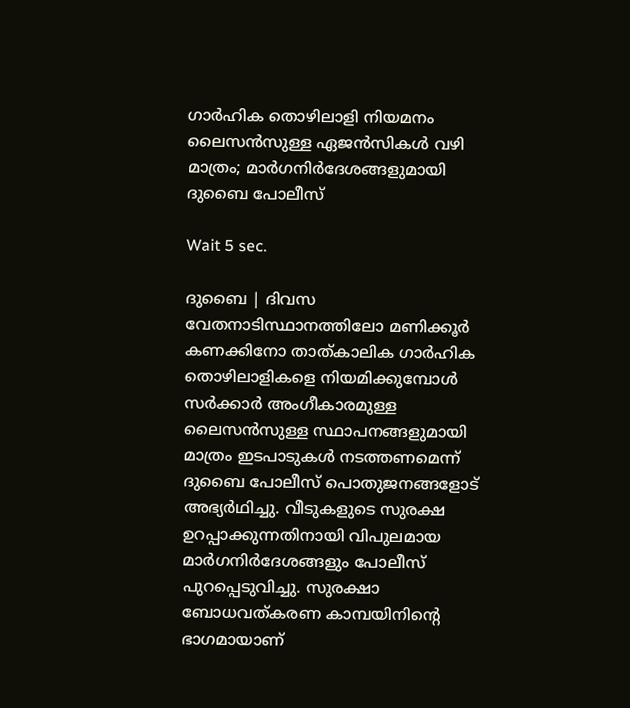ഗാര്‍ഹിക തൊഴിലാളി നിയമനം ലൈസന്‍സുള്ള ഏജന്‍സികള്‍ വഴി മാത്രം; മാര്‍ഗനിര്‍ദേശങ്ങളുമായി ദുബൈ പോലീസ്

Wait 5 sec.

ദുബൈ | ദിവസ വേതനാടിസ്ഥാനത്തിലോ മണിക്കൂര്‍ കണക്കിനോ താത്കാലിക ഗാര്‍ഹിക തൊഴിലാളികളെ നിയമിക്കുമ്പോള്‍ സര്‍ക്കാര്‍ അംഗീകാരമുള്ള ലൈസന്‍സുള്ള സ്ഥാപനങ്ങളുമായി മാത്രം ഇടപാടുകള്‍ നടത്തണമെന്ന് ദുബൈ പോലീസ് പൊതുജനങ്ങളോട് അഭ്യര്‍ഥിച്ചു. വീടുകളുടെ സുരക്ഷ ഉറപ്പാക്കുന്നതിനായി വിപുലമായ മാര്‍ഗനിര്‍ദേശങ്ങളും പോലീസ് പുറപ്പെടുവിച്ചു. സുരക്ഷാ ബോധവത്കരണ കാമ്പയിനിന്റെ ഭാഗമായാണ്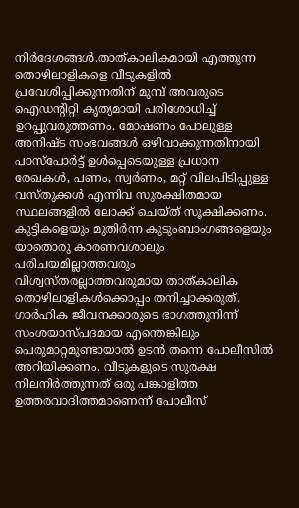നിര്‍ദേശങ്ങള്‍.താത്കാലികമായി എത്തുന്ന തൊഴിലാളികളെ വീടുകളില്‍ പ്രവേശിപ്പിക്കുന്നതിന് മുമ്പ് അവരുടെ ഐഡന്റിറ്റി കൃത്യമായി പരിശോധിച്ച് ഉറപ്പുവരുത്തണം. മോഷണം പോലുള്ള അനിഷ്ട സംഭവങ്ങള്‍ ഒഴിവാക്കുന്നതിനായി പാസ്‌പോര്‍ട്ട് ഉള്‍പ്പെടെയുള്ള പ്രധാന രേഖകള്‍, പണം, സ്വര്‍ണം, മറ്റ് വിലപിടിപ്പുള്ള വസ്തുക്കള്‍ എന്നിവ സുരക്ഷിതമായ സ്ഥലങ്ങളില്‍ ലോക്ക് ചെയ്ത് സൂക്ഷിക്കണം. കുട്ടികളെയും മുതിര്‍ന്ന കുടുംബാംഗങ്ങളെയും യാതൊരു കാരണവശാലും പരിചയമില്ലാത്തവരും വിശ്വസ്തരല്ലാത്തവരുമായ താത്കാലിക തൊഴിലാളികള്‍ക്കൊപ്പം തനിച്ചാക്കരുത്. ഗാര്‍ഹിക ജീവനക്കാരുടെ ഭാഗത്തുനിന്ന് സംശയാസ്പദമായ എന്തെങ്കിലും പെരുമാറ്റമുണ്ടായാല്‍ ഉടന്‍ തന്നെ പോലീസില്‍ അറിയിക്കണം. വീടുകളുടെ സുരക്ഷ നിലനിര്‍ത്തുന്നത് ഒരു പങ്കാളിത്ത ഉത്തരവാദിത്തമാണെന്ന് പോലീസ്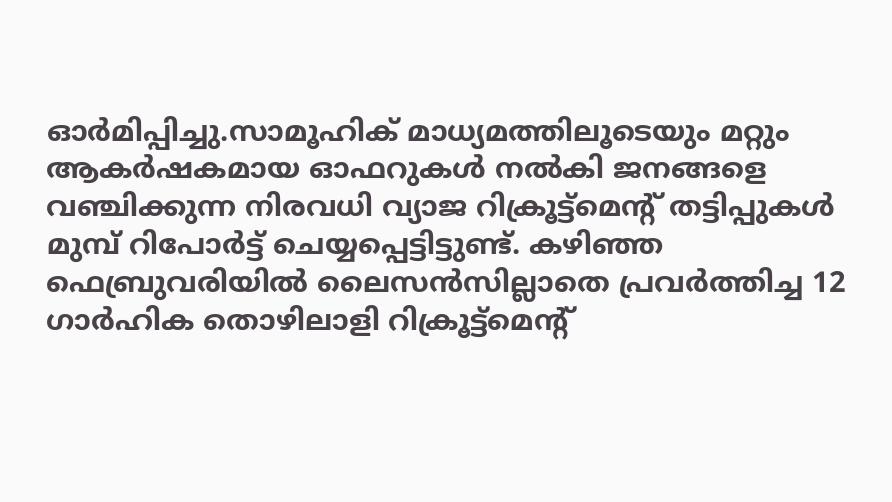ഓര്‍മിപ്പിച്ചു.സാമൂഹിക് മാധ്യമത്തിലൂടെയും മറ്റും ആകര്‍ഷകമായ ഓഫറുകള്‍ നല്‍കി ജനങ്ങളെ വഞ്ചിക്കുന്ന നിരവധി വ്യാജ റിക്രൂട്ട്‌മെന്റ് തട്ടിപ്പുകള്‍ മുമ്പ് റിപോര്‍ട്ട് ചെയ്യപ്പെട്ടിട്ടുണ്ട്. കഴിഞ്ഞ ഫെബ്രുവരിയില്‍ ലൈസന്‍സില്ലാതെ പ്രവര്‍ത്തിച്ച 12 ഗാര്‍ഹിക തൊഴിലാളി റിക്രൂട്ട്‌മെന്റ്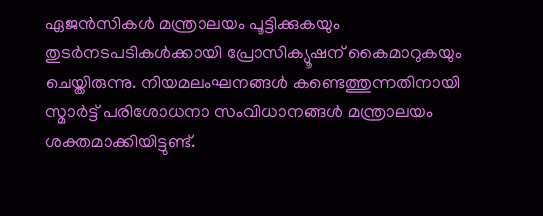ഏജന്‍സികള്‍ മന്ത്രാലയം പൂട്ടിക്കുകയും തുടര്‍നടപടികള്‍ക്കായി പ്രോസിക്യൂഷന് കൈമാറുകയും ചെയ്തിരുന്നു. നിയമലംഘനങ്ങള്‍ കണ്ടെത്തുന്നതിനായി സ്മാര്‍ട്ട് പരിശോധനാ സംവിധാനങ്ങള്‍ മന്ത്രാലയം ശക്തമാക്കിയിട്ടുണ്ട്.